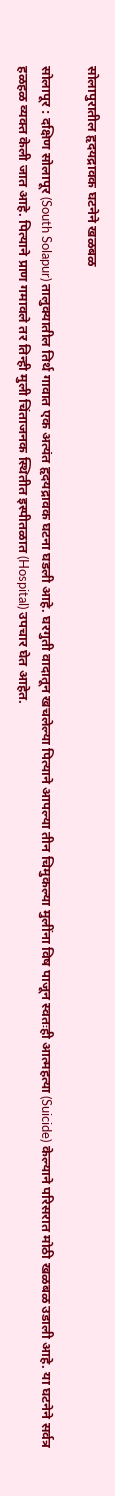सोलापुरातील हृदयद्रावक घटनेने खळबळ

सोलापूर : दक्षिण सोलापूर (South Solapur) तालुक्यातील तिर्थ गावात एक अत्यंत हृदयद्रावक घटना घडली आहे. घरगुती वादातून खचलेल्या पित्याने आपल्या तीन चिमुकल्या मुलींना विष पाजून स्वतःही आत्महत्या (Suicide) केल्याने परिसरात मोठी खळबळ उडाली आहे. या घटनेने सर्वत्र हळहळ व्यक्त केली जात आहे. पित्याने प्राण गमावले तर तिन्ही मुली चिंताजनक स्थितीत इस्पीतळात (Hospital) उपचार घेत आहेत.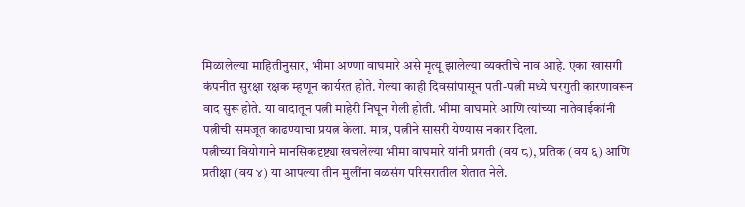मिळालेल्या माहितीनुसार, भीमा अण्णा वाघमारे असे मृत्यू झालेल्या व्यक्तीचे नाव आहे. एका खासगी कंपनीत सुरक्षा रक्षक म्हणून कार्यरत होते. गेल्या काही दिवसांपासून पती-पत्नी मध्ये घरगुती कारणावरून वाद सुरू होते. या वादातून पत्नी माहेरी निघून गेली होती. भीमा वाघमारे आणि त्यांच्या नातेवाईकांनी पत्नीची समजूत काढण्याचा प्रयत्न केला. मात्र, पत्नीने सासरी येण्यास नकार दिला.
पत्नीच्या वियोगाने मानसिकदृष्ट्या खचलेल्या भीमा वाघमारे यांनी प्रगती (वय ८), प्रतिक (वय ६) आणि प्रतीक्षा (वय ४) या आपल्या तीन मुलींना वळसंग परिसरातील शेतात नेले.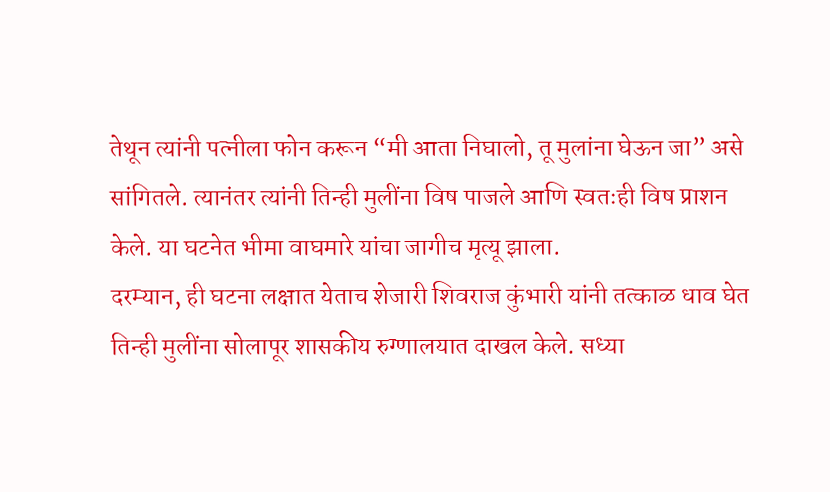तेथून त्यांनी पत्नीला फोन करून “मी आता निघालो, तू मुलांना घेऊन जा” असे सांगितले. त्यानंतर त्यांनी तिन्ही मुलींना विष पाजले आणि स्वतःही विष प्राशन केले. या घटनेत भीमा वाघमारे यांचा जागीच मृत्यू झाला.
दरम्यान, ही घटना लक्षात येताच शेजारी शिवराज कुंभारी यांनी तत्काळ धाव घेत तिन्ही मुलींना सोलापूर शासकीय रुग्णालयात दाखल केले. सध्या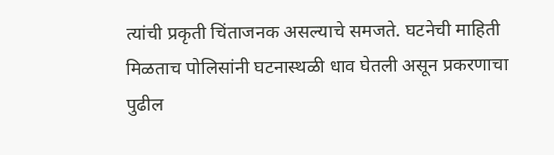त्यांची प्रकृती चिंताजनक असल्याचे समजते. घटनेची माहिती मिळताच पोलिसांनी घटनास्थळी धाव घेतली असून प्रकरणाचा पुढील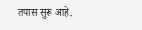तपास सुरू आहे.